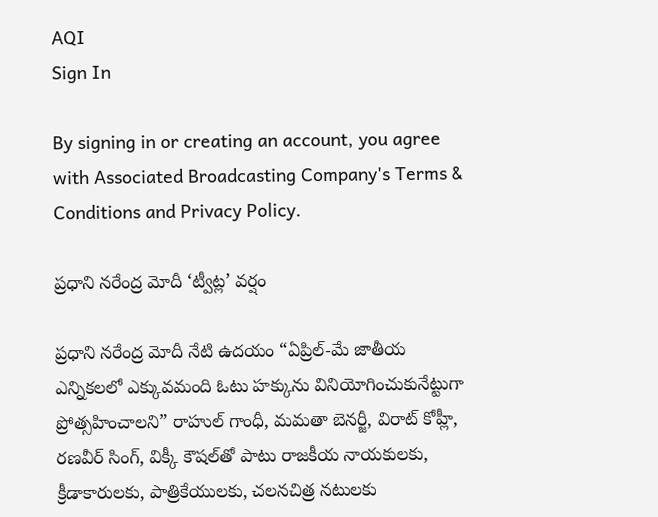AQI
Sign In

By signing in or creating an account, you agree with Associated Broadcasting Company's Terms & Conditions and Privacy Policy.

ప్రధాని నరేంద్ర మోదీ ‘ట్వీట్ల’ వర్షం

ప్రధాని నరేంద్ర మోదీ నేటి ఉదయం “ఏప్రిల్-మే జాతీయ ఎన్నికలలో ఎక్కువమంది ఓటు హక్కును వినియోగించుకునేట్టుగా ప్రోత్సహించాలని” రాహుల్ గాంధీ, మమతా బెనర్జీ, విరాట్ కోహ్లీ, రణవీర్ సింగ్, విక్కీ కౌషల్‍తో పాటు రాజకీయ నాయకులకు, క్రీడాకారులకు, పాత్రికేయులకు, చలనచిత్ర నటులకు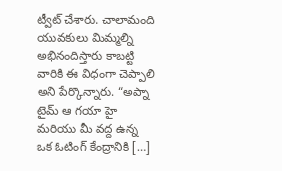ట్వీట్ చేశారు. చాలామంది యువకులు మిమ్మల్ని అభినందిస్తారు కాబట్టి వారికి ఈ విధంగా చెప్పాలి అని పేర్కొన్నారు. “అప్నా టైమ్ ఆ గయా హై మరియు మీ వద్ద ఉన్న ఒక ఓటింగ్ కేంద్రానికి […]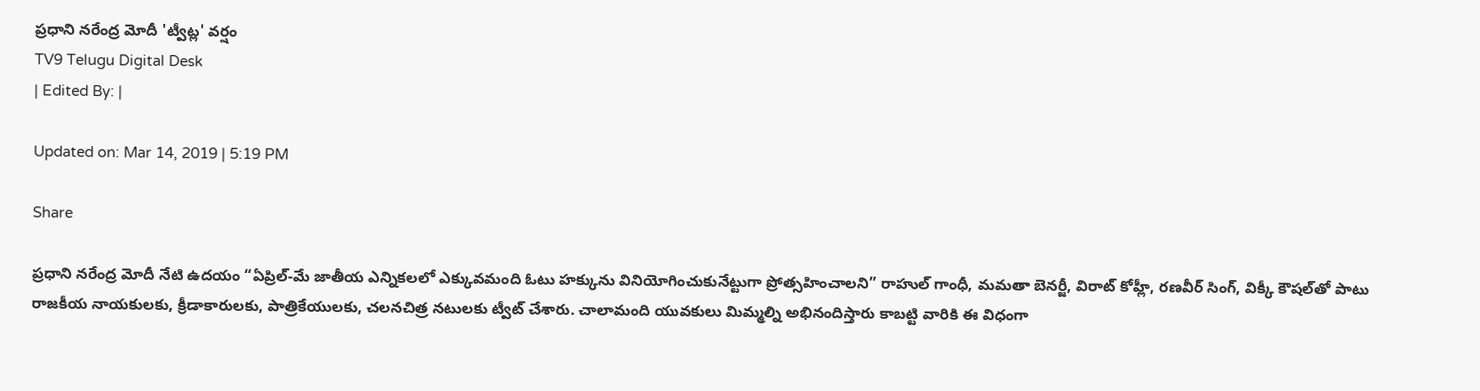ప్రధాని నరేంద్ర మోదీ 'ట్వీట్ల' వర్షం
TV9 Telugu Digital Desk
| Edited By: |

Updated on: Mar 14, 2019 | 5:19 PM

Share

ప్రధాని నరేంద్ర మోదీ నేటి ఉదయం “ఏప్రిల్-మే జాతీయ ఎన్నికలలో ఎక్కువమంది ఓటు హక్కును వినియోగించుకునేట్టుగా ప్రోత్సహించాలని” రాహుల్ గాంధీ, మమతా బెనర్జీ, విరాట్ కోహ్లీ, రణవీర్ సింగ్, విక్కీ కౌషల్‍తో పాటు రాజకీయ నాయకులకు, క్రీడాకారులకు, పాత్రికేయులకు, చలనచిత్ర నటులకు ట్వీట్ చేశారు. చాలామంది యువకులు మిమ్మల్ని అభినందిస్తారు కాబట్టి వారికి ఈ విధంగా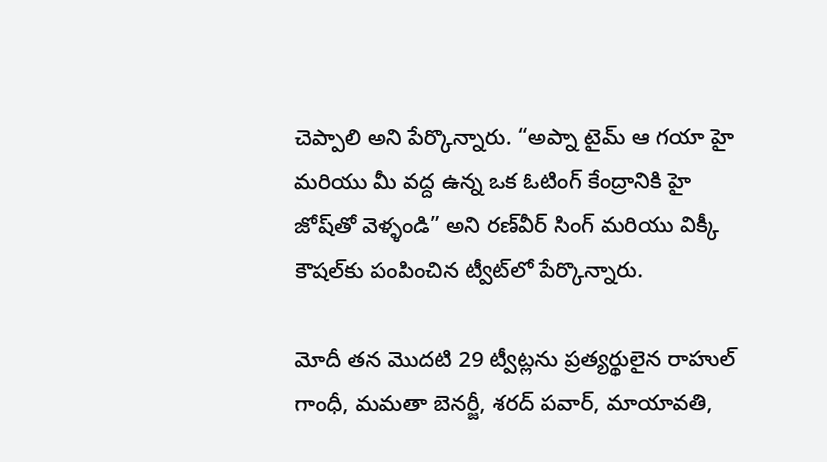చెప్పాలి అని పేర్కొన్నారు. “అప్నా టైమ్ ఆ గయా హై మరియు మీ వద్ద ఉన్న ఒక ఓటింగ్ కేంద్రానికి హై జోష్‍తో వెళ్ళండి” అని రణ్‍వీర్ సింగ్ మరియు విక్కీ కౌషల్‍కు పంపించిన ట్వీట్‍లో పేర్కొన్నారు.

మోదీ తన మొదటి 29 ట్వీట్లను ప్రత్యర్థులైన రాహుల్ గాంధీ, మమతా బెనర్జీ, శరద్ పవార్, మాయావతి,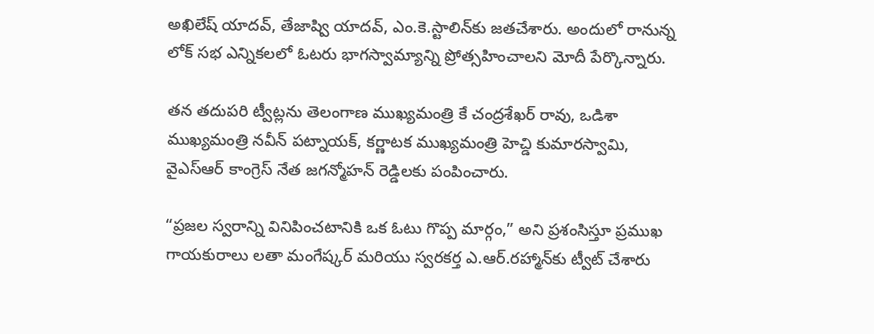అఖిలేష్ యాదవ్, తేజాష్వి యాదవ్, ఎం.కె.స్టాలిన్‍కు జతచేశారు. అందులో రానున్న లోక్ స‌భ‌ ఎన్నికలలో ఓటరు భాగస్వామ్యాన్ని ప్రోత్సహించాలని మోదీ పేర్కొన్నారు.

తన తదుపరి ట్వీట్లను తెలంగాణ ముఖ్యమంత్రి కే చంద్రశేఖర్ రావు, ఒడిశా ముఖ్యమంత్రి నవీన్ పట్నాయక్, కర్ణాటక ముఖ్యమంత్రి హెచ్డి కుమారస్వామి, వైఎస్ఆర్ కాంగ్రెస్ నేత జగన్మోహన్ రెడ్డిలకు పంపించారు.

“ప్రజల స్వరాన్ని వినిపించటానికి ఒక ఓటు గొప్ప మార్గం,” అని ప్రశంసిస్తూ ప్రముఖ గాయకురాలు లతా మంగేష్క‌ర్ మరియు స్వరకర్త ఎ.ఆర్.రహ్మాన్‍కు ట్వీట్ చేశారు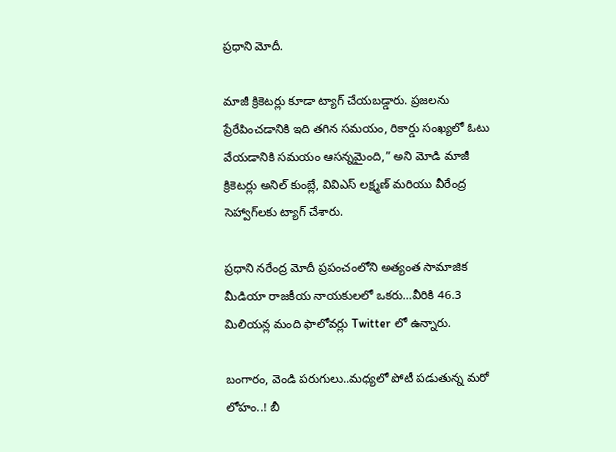ప్రధాని మోదీ.

మాజీ క్రికెటర్లు కూడా ట్యాగ్ చేయబడ్డారు. ప్రజలను ప్రేరేపించడానికి ఇది తగిన సమయం, రికార్డు సంఖ్యలో ఓటు వేయడానికి సమయం ఆసన్నమైంది,” అని మోడి మాజీ క్రికెటర్లు అనిల్ కుంబ్లే, వివిఎస్ లక్ష్మణ్ మరియు వీరేంద్ర సెహ్వాగ్‍లకు ట్యాగ్ చేశారు.

ప్రధాని నరేంద్ర మోదీ ప్రపంచంలోని అత్యంత సామాజిక మీడియా రాజకీయ నాయకులలో ఒకరు…వీరికి 46.3 మిలియన్ల మంది ఫాలోవర్లు Twitter లో ఉన్నారు.

బంగారం, వెండి పరుగులు..మధ్యలో పోటీ పడుతున్న మరో లోహం..! బీ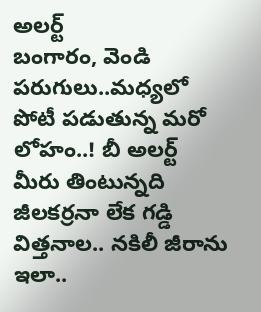అలర్ట్
బంగారం, వెండి పరుగులు..మధ్యలో పోటీ పడుతున్న మరో లోహం..! బీ అలర్ట్
మీరు తింటున్నది జీలకర్రనా లేక గడ్డి విత్తనాల.. నకిలీ జీరాను ఇలా..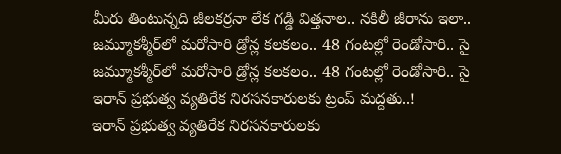మీరు తింటున్నది జీలకర్రనా లేక గడ్డి విత్తనాల.. నకిలీ జీరాను ఇలా..
జమ్మూకశ్మీర్‌లో మరోసారి డ్రోన్ల కలకలం.. 48 గంటల్లో రెండోసారి.. సై
జమ్మూకశ్మీర్‌లో మరోసారి డ్రోన్ల కలకలం.. 48 గంటల్లో రెండోసారి.. సై
ఇరాన్ ప్రభుత్వ వ్యతిరేక నిరసనకారులకు ట్రంప్ మద్దతు..!
ఇరాన్ ప్రభుత్వ వ్యతిరేక నిరసనకారులకు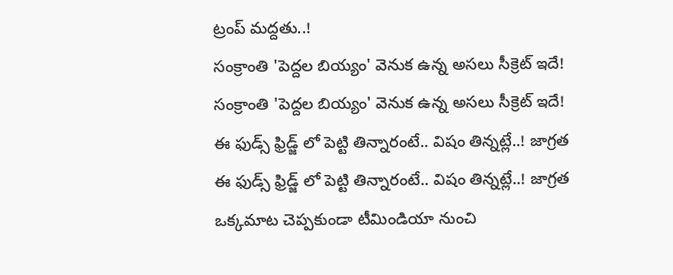ట్రంప్ మద్దతు..!
సంక్రాంతి 'పెద్దల బియ్యం' వెనుక ఉన్న అసలు సీక్రెట్ ఇదే!
సంక్రాంతి 'పెద్దల బియ్యం' వెనుక ఉన్న అసలు సీక్రెట్ ఇదే!
ఈ ఫుడ్స్ ఫ్రిడ్జ్ లో పెట్టి తిన్నారంటే.. విషం తిన్నట్లే..! జాగ్రత
ఈ ఫుడ్స్ ఫ్రిడ్జ్ లో పెట్టి తిన్నారంటే.. విషం తిన్నట్లే..! జాగ్రత
ఒక్కమాట చెప్పకుండా టీమిండియా నుంచి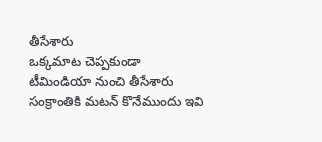తీసేశారు
ఒక్కమాట చెప్పకుండా టీమిండియా నుంచి తీసేశారు
సంక్రాంతికి మటన్ కొనేముందు ఇవి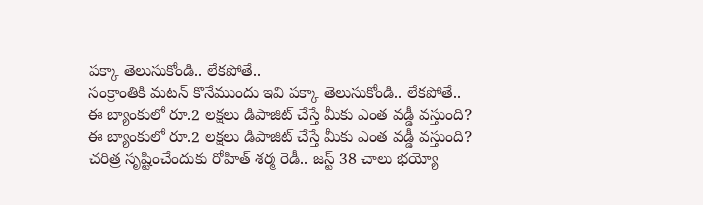పక్కా తెలుసుకోండి.. లేకపోతే..
సంక్రాంతికి మటన్ కొనేముందు ఇవి పక్కా తెలుసుకోండి.. లేకపోతే..
ఈ బ్యాంకులో రూ.2 లక్షలు డిపాజిట్‌ చేస్తే మీకు ఎంత వడ్డీ వస్తుంది?
ఈ బ్యాంకులో రూ.2 లక్షలు డిపాజిట్‌ చేస్తే మీకు ఎంత వడ్డీ వస్తుంది?
చరిత్ర సృష్టించేందుకు రోహిత్ శర్మ రెడీ.. జస్ట్ 38 చాలు భయ్యో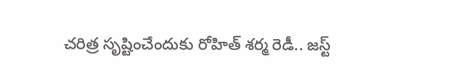చరిత్ర సృష్టించేందుకు రోహిత్ శర్మ రెడీ.. జస్ట్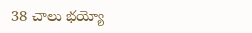38 చాలు భయ్యో